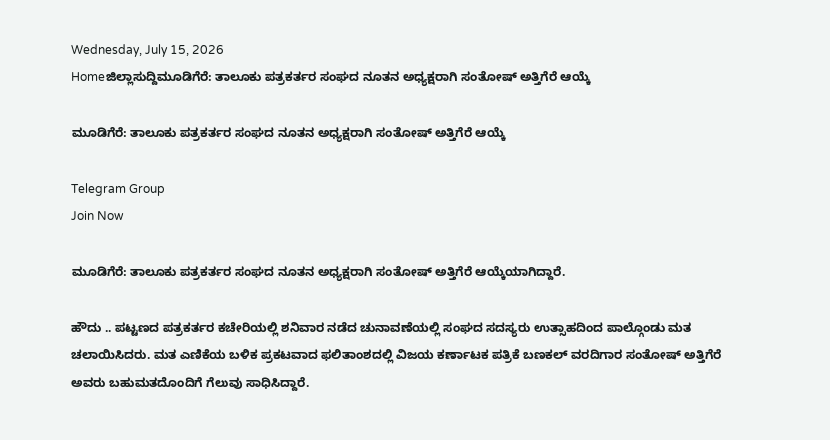Wednesday, July 15, 2026
Homeಜಿಲ್ಲಾಸುದ್ದಿಮೂಡಿಗೆರೆ: ತಾಲೂಕು ಪತ್ರಕರ್ತರ ಸಂಘದ ನೂತನ ಅಧ್ಯಕ್ಷರಾಗಿ ಸಂತೋಷ್ ಅತ್ತಿಗೆರೆ ಆಯ್ಕೆ

ಮೂಡಿಗೆರೆ: ತಾಲೂಕು ಪತ್ರಕರ್ತರ ಸಂಘದ ನೂತನ ಅಧ್ಯಕ್ಷರಾಗಿ ಸಂತೋಷ್ ಅತ್ತಿಗೆರೆ ಆಯ್ಕೆ

Telegram Group
Join Now

ಮೂಡಿಗೆರೆ: ತಾಲೂಕು ಪತ್ರಕರ್ತರ ಸಂಘದ ನೂತನ ಅಧ್ಯಕ್ಷರಾಗಿ ಸಂತೋಷ್ ಅತ್ತಿಗೆರೆ ಆಯ್ಕೆಯಾಗಿದ್ದಾರೆ.

ಹೌದು .. ಪಟ್ಟಣದ ಪತ್ರಕರ್ತರ ಕಚೇರಿಯಲ್ಲಿ ಶನಿವಾರ ನಡೆದ ಚುನಾವಣೆಯಲ್ಲಿ ಸಂಘದ ಸದಸ್ಯರು ಉತ್ಸಾಹದಿಂದ ಪಾಲ್ಗೊಂಡು ಮತ ಚಲಾಯಿಸಿದರು. ಮತ ಎಣಿಕೆಯ ಬಳಿಕ ಪ್ರಕಟವಾದ ಫಲಿತಾಂಶದಲ್ಲಿ ವಿಜಯ ಕರ್ಣಾಟಕ ಪತ್ರಿಕೆ ಬಣಕಲ್‌ ವರದಿಗಾರ ಸಂತೋಷ್ ಅತ್ತಿಗೆರೆ ಅವರು ಬಹುಮತದೊಂದಿಗೆ ಗೆಲುವು ಸಾಧಿಸಿದ್ದಾರೆ.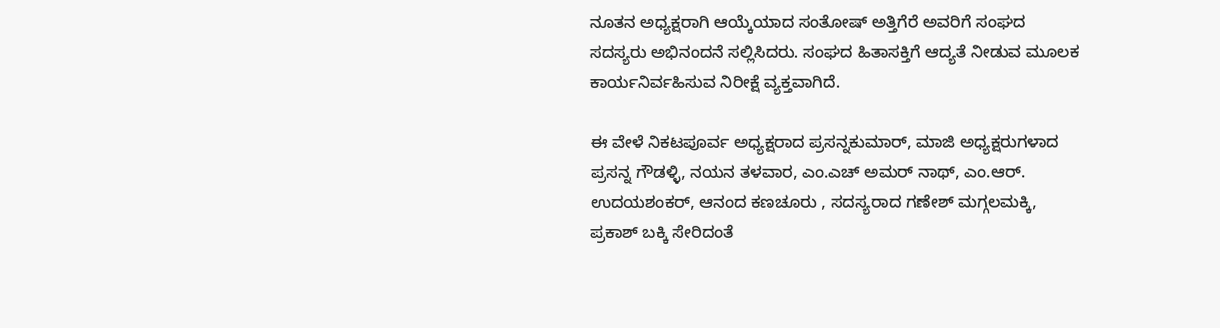ನೂತನ ಅಧ್ಯಕ್ಷರಾಗಿ ಆಯ್ಕೆಯಾದ ಸಂತೋಷ್ ಅತ್ತಿಗೆರೆ ಅವರಿಗೆ ಸಂಘದ ಸದಸ್ಯರು ಅಭಿನಂದನೆ ಸಲ್ಲಿಸಿದರು. ಸಂಘದ ಹಿತಾಸಕ್ತಿಗೆ ಆದ್ಯತೆ ನೀಡುವ ಮೂಲಕ ಕಾರ್ಯನಿರ್ವಹಿಸುವ ನಿರೀಕ್ಷೆ ವ್ಯಕ್ತವಾಗಿದೆ.

ಈ ವೇಳೆ ನಿಕಟಪೂರ್ವ ಅಧ್ಯಕ್ಷರಾದ ಪ್ರಸನ್ನಕುಮಾರ್, ಮಾಜಿ ಅಧ್ಯಕ್ಷರುಗಳಾದ ಪ್ರಸನ್ನ ಗೌಡಳ್ಳಿ, ನಯನ ತಳವಾರ, ಎಂ.ಎಚ್‌ ಅಮರ್‌ ನಾಥ್‌, ಎಂ.ಆರ್. ಉದಯಶಂಕರ್‌, ಆನಂದ ಕಣಚೂರು , ಸದಸ್ಯರಾದ ಗಣೇಶ್‌ ಮಗ್ಗಲಮಕ್ಕಿ, ಪ್ರಕಾಶ್‌ ಬಕ್ಕಿ ಸೇರಿದಂತೆ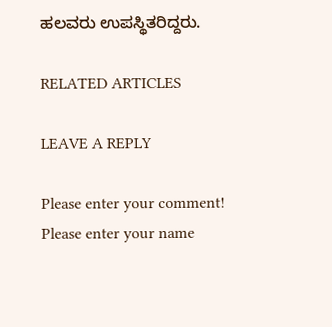ಹಲವರು ಉಪಸ್ಥಿತರಿದ್ದರು.

RELATED ARTICLES

LEAVE A REPLY

Please enter your comment!
Please enter your name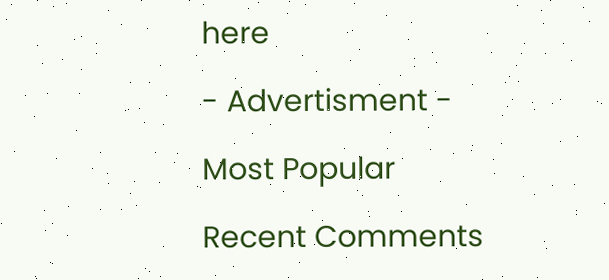here

- Advertisment -

Most Popular

Recent Comments